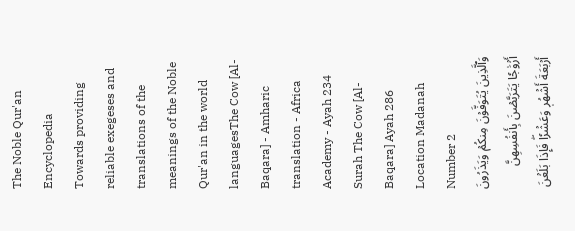The Noble Qur'an Encyclopedia
Towards providing reliable exegeses and translations of the meanings of the Noble Qur'an in the world languagesThe Cow [Al-Baqara] - Amharic translation - Africa Academy - Ayah 234
Surah The Cow [Al-Baqara] Ayah 286 Location Madanah Number 2
وَٱلَّذِينَ يُتَوَفَّوۡنَ مِنكُمۡ وَيَذَرُونَ أَزۡوَٰجٗا يَتَرَبَّصۡنَ بِأَنفُسِهِنَّ أَرۡبَعَةَ أَشۡهُرٖ وَعَشۡرٗاۖ فَإِذَا بَلَغۡنَ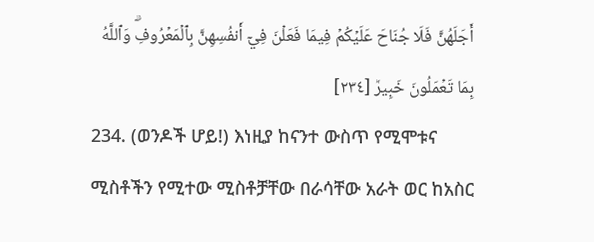أَجَلَهُنَّ فَلَا جُنَاحَ عَلَيۡكُمۡ فِيمَا فَعَلۡنَ فِيٓ أَنفُسِهِنَّ بِٱلۡمَعۡرُوفِۗ وَٱللَّهُ بِمَا تَعۡمَلُونَ خَبِيرٞ [٢٣٤]
234. (ወንዶች ሆይ!) እነዚያ ከናንተ ውስጥ የሚሞቱና ሚስቶችን የሚተው ሚስቶቻቸው በራሳቸው አራት ወር ከአስር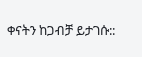ቀናትን ከጋብቻ ይታገሱ::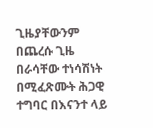ጊዜያቸውንም በጨረሱ ጊዜ በራሳቸው ተነሳሽነት በሚፈጽሙት ሕጋዊ ተግባር በእናንተ ላይ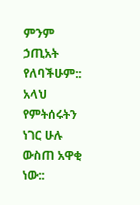ምንም ኃጢአት የለባችሁም:: አላህ የምትሰሩትን ነገር ሁሉ ውስጠ አዋቂ ነው::